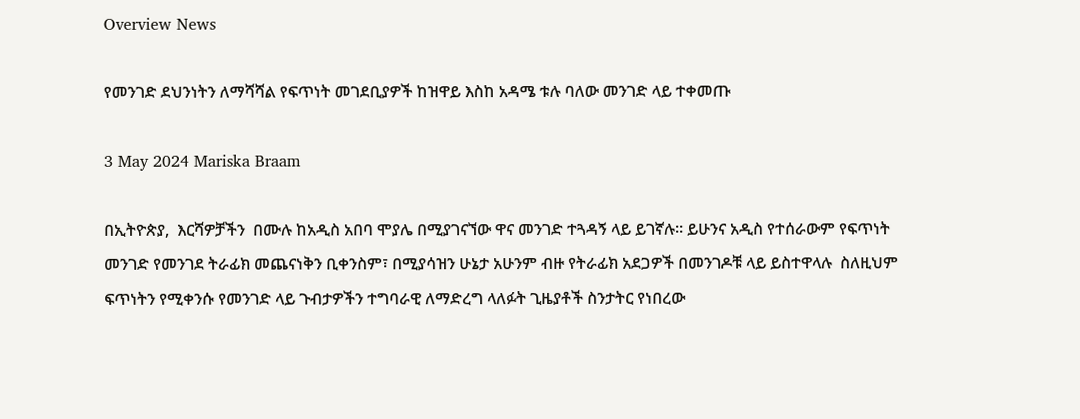Overview News

የመንገድ ደህንነትን ለማሻሻል የፍጥነት መገደቢያዎች ከዝዋይ እስከ አዳሜ ቱሉ ባለው መንገድ ላይ ተቀመጡ

3 May 2024 Mariska Braam

በኢትዮጵያ,  እርሻዎቻችን  በሙሉ ከአዲስ አበባ ሞያሌ በሚያገናኘው ዋና መንገድ ተጓዳኝ ላይ ይገኛሉ። ይሁንና አዲስ የተሰራውም የፍጥነት መንገድ የመንገደ ትራፊክ መጨናነቅን ቢቀንስም፣ በሚያሳዝን ሁኔታ አሁንም ብዙ የትራፊክ አደጋዎች በመንገዶቹ ላይ ይስተዋላሉ  ስለዚህም  ፍጥነትን የሚቀንሱ የመንገድ ላይ ጉብታዎችን ተግባራዊ ለማድረግ ላለፉት ጊዜያቶች ስንታትር የነበረው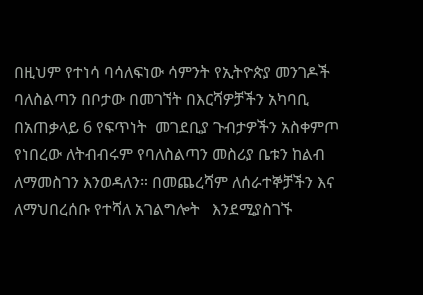በዚህም የተነሳ ባሳለፍነው ሳምንት የኢትዮጵያ መንገዶች ባለስልጣን በቦታው በመገኘት በእርሻዎቻችን አካባቢ በአጠቃላይ 6 የፍጥነት  መገደቢያ ጉብታዎችን አስቀምጦ የነበረው ለትብብሩም የባለስልጣን መስሪያ ቤቱን ከልብ ለማመስገን እንወዳለን። በመጨረሻም ለሰራተኞቻችን እና ለማህበረሰቡ የተሻለ አገልግሎት   እንደሚያስገኙ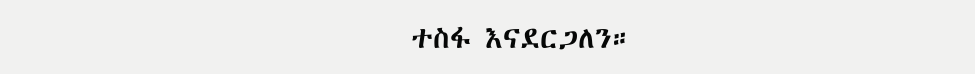ተስፋ እናደርጋለን።